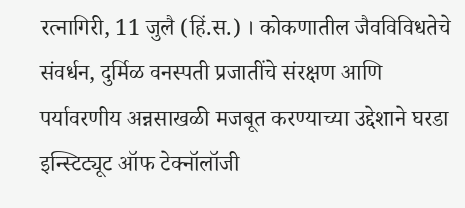रत्नागिरी, 11 जुलै (हिं.स.) । कोकणातील जैवविविधतेचे संवर्धन, दुर्मिळ वनस्पती प्रजातींचे संरक्षण आणि पर्यावरणीय अन्नसाखळी मजबूत करण्याच्या उद्देशाने घरडा इन्स्टिट्यूट ऑफ टेक्नॉलॉजी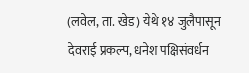(लवेल, ता. खेड) येथे १४ जुलैपासून देवराई प्रकल्प, धनेश पक्षिसंवर्धन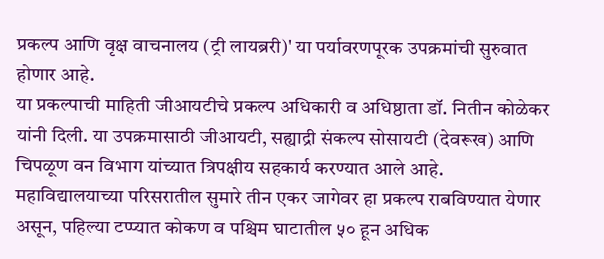प्रकल्प आणि वृक्ष वाचनालय (ट्री लायब्ररी)' या पर्यावरणपूरक उपक्रमांची सुरुवात होणार आहे.
या प्रकल्पाची माहिती जीआयटीचे प्रकल्प अधिकारी व अधिष्ठाता डॉ. नितीन कोळेकर यांनी दिली. या उपक्रमासाठी जीआयटी, सह्याद्री संकल्प सोसायटी (देवरूख) आणि चिपळूण वन विभाग यांच्यात त्रिपक्षीय सहकार्य करण्यात आले आहे.
महाविद्यालयाच्या परिसरातील सुमारे तीन एकर जागेवर हा प्रकल्प राबविण्यात येणार असून, पहिल्या टप्प्यात कोकण व पश्चिम घाटातील ५० हून अधिक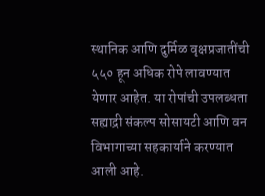स्थानिक आणि दुर्मिळ वृक्षप्रजातींची ५५० हून अधिक रोपे लावण्यात येणार आहेत. या रोपांची उपलब्धता सह्याद्री संकल्प सोसायटी आणि वन विभागाच्या सहकार्याने करण्यात आली आहे.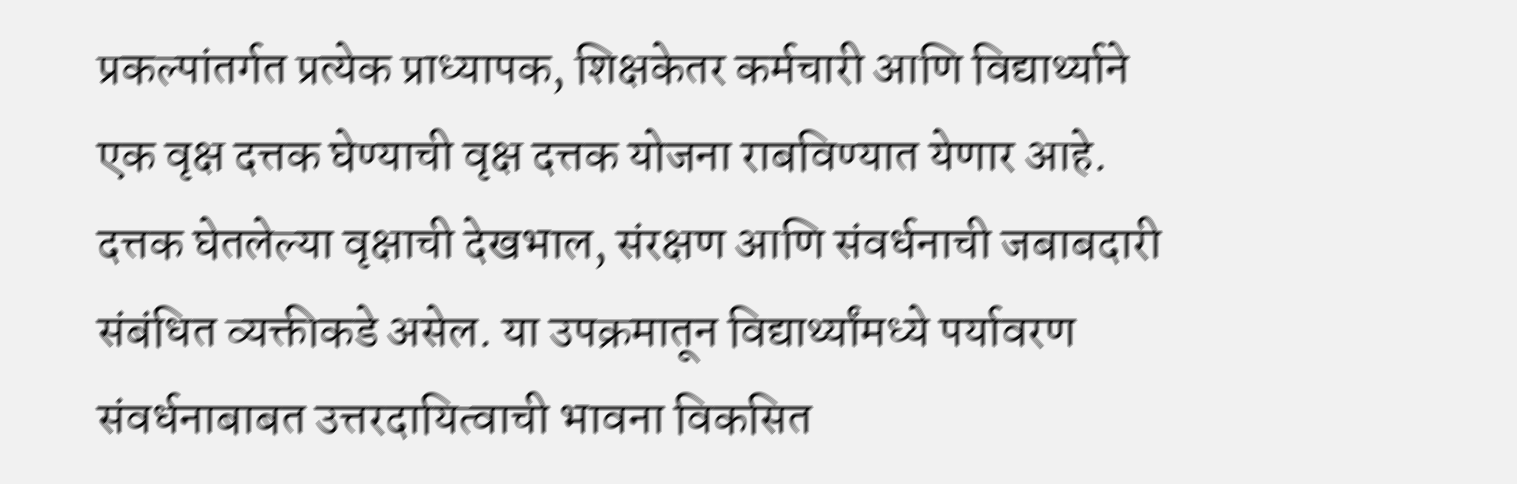प्रकल्पांतर्गत प्रत्येक प्राध्यापक, शिक्षकेतर कर्मचारी आणि विद्यार्थ्याने एक वृक्ष दत्तक घेण्याची वृक्ष दत्तक योजना राबविण्यात येणार आहे. दत्तक घेतलेल्या वृक्षाची देखभाल, संरक्षण आणि संवर्धनाची जबाबदारी संबंधित व्यक्तीकडे असेल. या उपक्रमातून विद्यार्थ्यांमध्ये पर्यावरण संवर्धनाबाबत उत्तरदायित्वाची भावना विकसित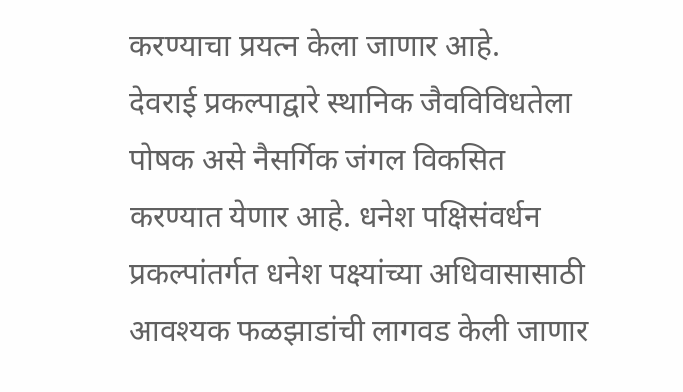करण्याचा प्रयत्न केला जाणार आहे.
देवराई प्रकल्पाद्वारे स्थानिक जैवविविधतेला पोषक असे नैसर्गिक जंगल विकसित करण्यात येणार आहे. धनेश पक्षिसंवर्धन प्रकल्पांतर्गत धनेश पक्ष्यांच्या अधिवासासाठी आवश्यक फळझाडांची लागवड केली जाणार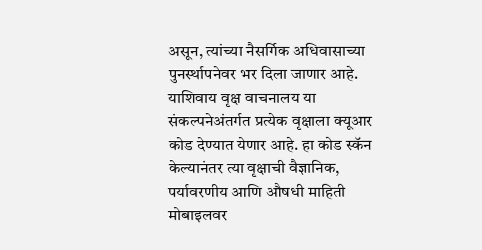असून, त्यांच्या नैसर्गिक अधिवासाच्या पुनर्स्थापनेवर भर दिला जाणार आहे.
याशिवाय वृक्ष वाचनालय या संकल्पनेअंतर्गत प्रत्येक वृक्षाला क्यूआर कोड देण्यात येणार आहे. हा कोड स्कॅन केल्यानंतर त्या वृक्षाची वैज्ञानिक, पर्यावरणीय आणि औषधी माहिती मोबाइलवर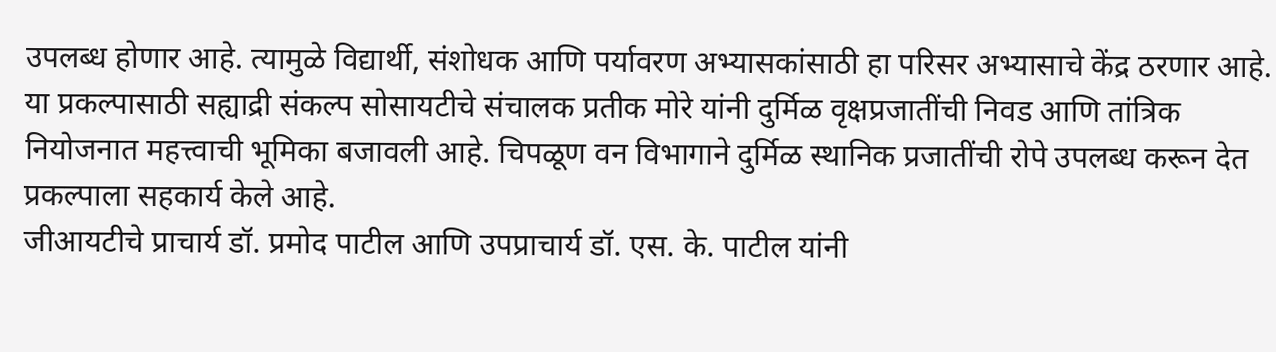उपलब्ध होणार आहे. त्यामुळे विद्यार्थी, संशोधक आणि पर्यावरण अभ्यासकांसाठी हा परिसर अभ्यासाचे केंद्र ठरणार आहे.
या प्रकल्पासाठी सह्याद्री संकल्प सोसायटीचे संचालक प्रतीक मोरे यांनी दुर्मिळ वृक्षप्रजातींची निवड आणि तांत्रिक नियोजनात महत्त्वाची भूमिका बजावली आहे. चिपळूण वन विभागाने दुर्मिळ स्थानिक प्रजातींची रोपे उपलब्ध करून देत प्रकल्पाला सहकार्य केले आहे.
जीआयटीचे प्राचार्य डॉ. प्रमोद पाटील आणि उपप्राचार्य डॉ. एस. के. पाटील यांनी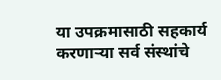या उपक्रमासाठी सहकार्य करणाऱ्या सर्व संस्थांचे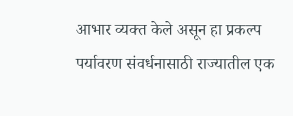आभार व्यक्त केले असून हा प्रकल्प पर्यावरण संवर्धनासाठी राज्यातील एक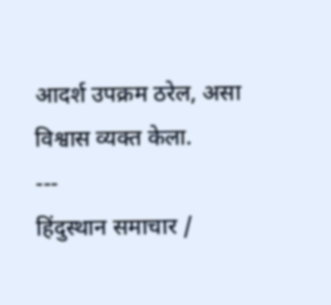आदर्श उपक्रम ठरेल, असा विश्वास व्यक्त केला.
---
हिंदुस्थान समाचार /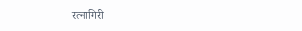रत्नागिरी